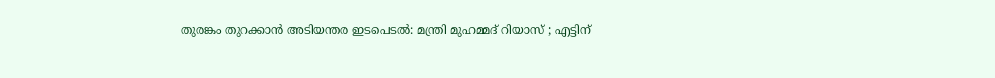തുരങ്കം തുറക്കാന്‍ അടിയന്തര ഇടപെടല്‍: മന്ത്രി മുഹമ്മദ് റിയാസ് ; എട്ടിന്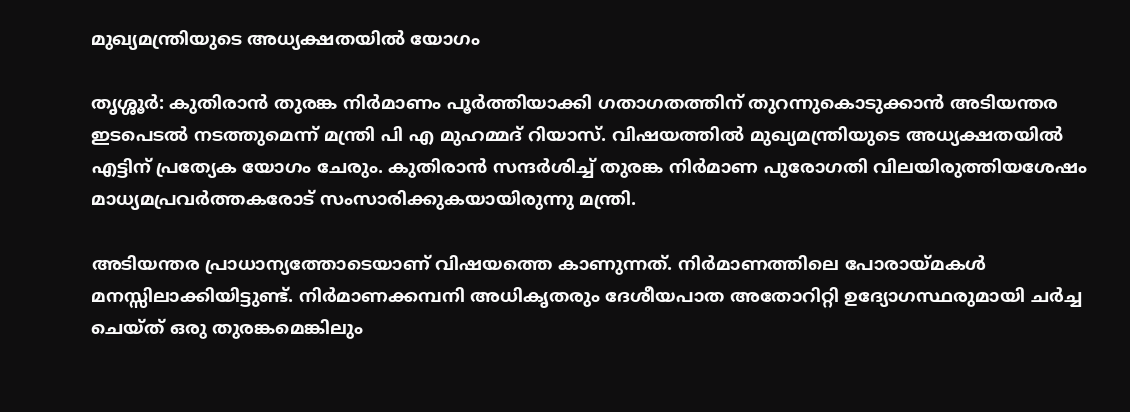മുഖ്യമന്ത്രിയുടെ അധ്യക്ഷതയില്‍ യോഗം

തൃശ്ശൂര്‍: കുതിരാന്‍ തുരങ്ക നിര്‍മാണം പൂര്‍ത്തിയാക്കി ഗതാഗതത്തിന് തുറന്നുകൊടുക്കാന്‍ അടിയന്തര ഇടപെടല്‍ നടത്തുമെന്ന് മന്ത്രി പി എ മുഹമ്മദ് റിയാസ്. വിഷയത്തില്‍ മുഖ്യമന്ത്രിയുടെ അധ്യക്ഷതയില്‍ എട്ടിന് പ്രത്യേക യോഗം ചേരും. കുതിരാന്‍ സന്ദര്‍ശിച്ച് തുരങ്ക നിര്‍മാണ പുരോഗതി വിലയിരുത്തിയശേഷം മാധ്യമപ്രവര്‍ത്തകരോട് സംസാരിക്കുകയായിരുന്നു മന്ത്രി.

അടിയന്തര പ്രാധാന്യത്തോടെയാണ് വിഷയത്തെ കാണുന്നത്. നിര്‍മാണത്തിലെ പോരായ്മകള്‍ മനസ്സിലാക്കിയിട്ടുണ്ട്. നിര്‍മാണക്കമ്പനി അധികൃതരും ദേശീയപാത അതോറിറ്റി ഉദ്യോഗസ്ഥരുമായി ചര്‍ച്ച ചെയ്ത് ഒരു തുരങ്കമെങ്കിലും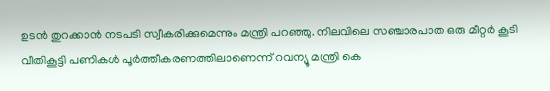ഉടന്‍ തുറക്കാന്‍ നടപടി സ്വീകരിക്കുമെന്നും മന്ത്രി പറഞ്ഞു. നിലവിലെ സഞ്ചാരപാത ഒരു മീറ്റര്‍ കൂടി വീതികൂട്ടി പണികള്‍ പൂര്‍ത്തീകരണത്തിലാണെന്ന് റവന്യൂ മന്ത്രി കെ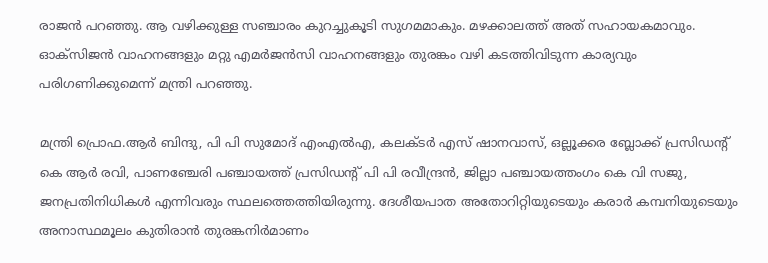രാജന്‍ പറഞ്ഞു. ആ വഴിക്കുള്ള സഞ്ചാരം കുറച്ചുകൂടി സുഗമമാകും. മഴക്കാലത്ത് അത് സഹായകമാവും. ഓക്‌സിജന്‍ വാഹനങ്ങളും മറ്റു എമര്‍ജന്‍സി വാഹനങ്ങളും തുരങ്കം വഴി കടത്തിവിടുന്ന കാര്യവും പരിഗണിക്കുമെന്ന് മന്ത്രി പറഞ്ഞു.

മന്ത്രി പ്രൊഫ.ആര്‍ ബിന്ദു, പി പി സുമോദ് എംഎല്‍എ, കലക്ടര്‍ എസ് ഷാനവാസ്, ഒല്ലൂക്കര ബ്ലോക്ക് പ്രസിഡന്റ് കെ ആര്‍ രവി, പാണഞ്ചേരി പഞ്ചായത്ത് പ്രസിഡന്റ് പി പി രവീന്ദ്രന്‍, ജില്ലാ പഞ്ചായത്തംഗം കെ വി സജു, ജനപ്രതിനിധികള്‍ എന്നിവരും സ്ഥലത്തെത്തിയിരുന്നു. ദേശീയപാത അതോറിറ്റിയുടെയും കരാര്‍ കമ്പനിയുടെയും അനാസ്ഥമൂലം കുതിരാന്‍ തുരങ്കനിര്‍മാണം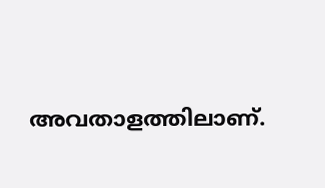അവതാളത്തിലാണ്.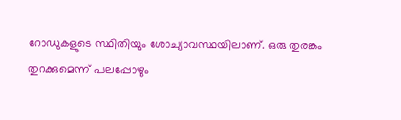റോഡുകളുടെ സ്ഥിതിയും ശോച്യാവസ്ഥയിലാണ്. ഒരു തുരങ്കം തുറക്കുമെന്ന് പലപ്പോഴും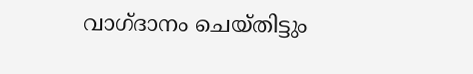വാഗ്ദാനം ചെയ്തിട്ടും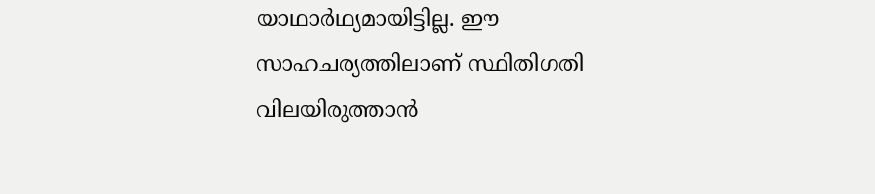യാഥാര്‍ഥ്യമായിട്ടില്ല. ഈ സാഹചര്യത്തിലാണ് സ്ഥിതിഗതി വിലയിരുത്താന്‍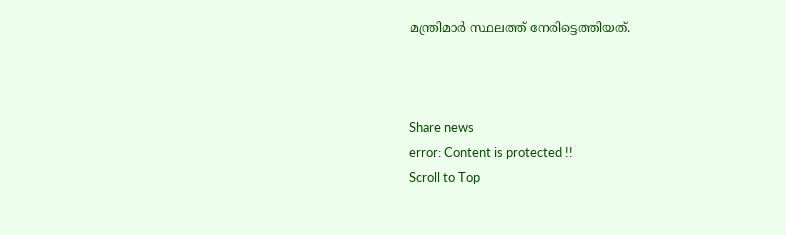മന്ത്രിമാര്‍ സ്ഥലത്ത് നേരിട്ടെത്തിയത്.



Share news
error: Content is protected !!
Scroll to Top